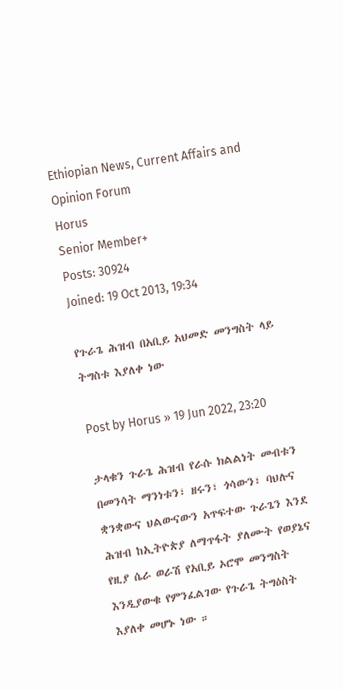Ethiopian News, Current Affairs and Opinion Forum
Horus
Senior Member+
Posts: 30924
Joined: 19 Oct 2013, 19:34

የጉራጌ ሕዝብ በአቢይ አህመድ መንግስት ላይ ትግስቱ እያለቀ ነው

Post by Horus » 19 Jun 2022, 23:20

ታላቁን ጉራጌ ሕዝብ የራሱ ክልልነት መብቱን በመንሳት ማንነቱን፣ ዘሩን፣ ጎሳውን፣ ባህሉና ቋንቋውና ህልውናውን አጥፍተው ጉራጌን እንደ ሕዝብ ከኢትዮጵያ ለማጥፋት ያለሙት የወያኔና የዚያ ሴራ ወራሽ የአቢይ ኦሮሞ መንግስት እንዲያውቁ የምንፈልገው የጉራጌ ትግዕስት እያለቀ መሆኑ ነው ።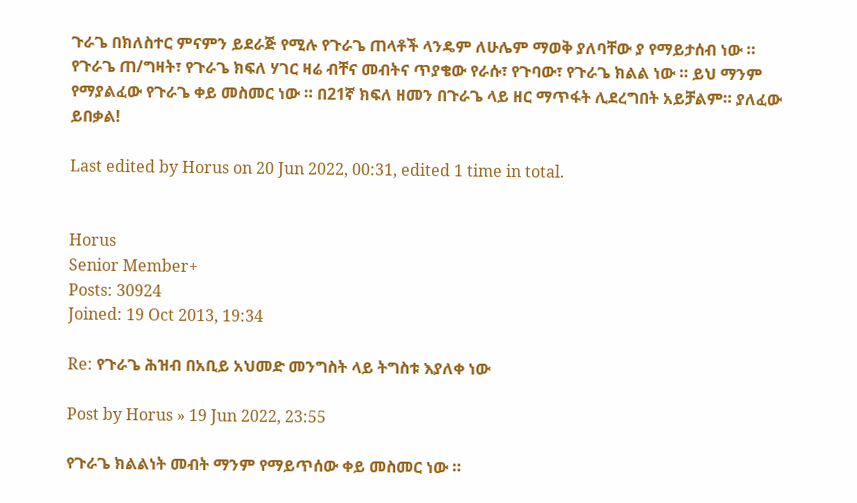ጉራጌ በክለስተር ምናምን ይደራጅ የሚሉ የጉራጌ ጠላቶች ላንዴም ለሁሌም ማወቅ ያለባቸው ያ የማይታሰብ ነው ። የጉራጌ ጠ/ግዛት፣ የጉራጌ ክፍለ ሃገር ዛሬ ብቸና መብትና ጥያቄው የራሱ፣ የጉባው፣ የጉራጌ ክልል ነው ። ይህ ማንም የማያልፈው የጉራጌ ቀይ መስመር ነው ። በ21ኛ ክፍለ ዘመን በጉራጌ ላይ ዘር ማጥፋት ሊደረግበት አይቻልም። ያለፈው ይበቃል!

Last edited by Horus on 20 Jun 2022, 00:31, edited 1 time in total.


Horus
Senior Member+
Posts: 30924
Joined: 19 Oct 2013, 19:34

Re: የጉራጌ ሕዝብ በአቢይ አህመድ መንግስት ላይ ትግስቱ እያለቀ ነው

Post by Horus » 19 Jun 2022, 23:55

የጉራጌ ክልልነት መብት ማንም የማይጥሰው ቀይ መስመር ነው ።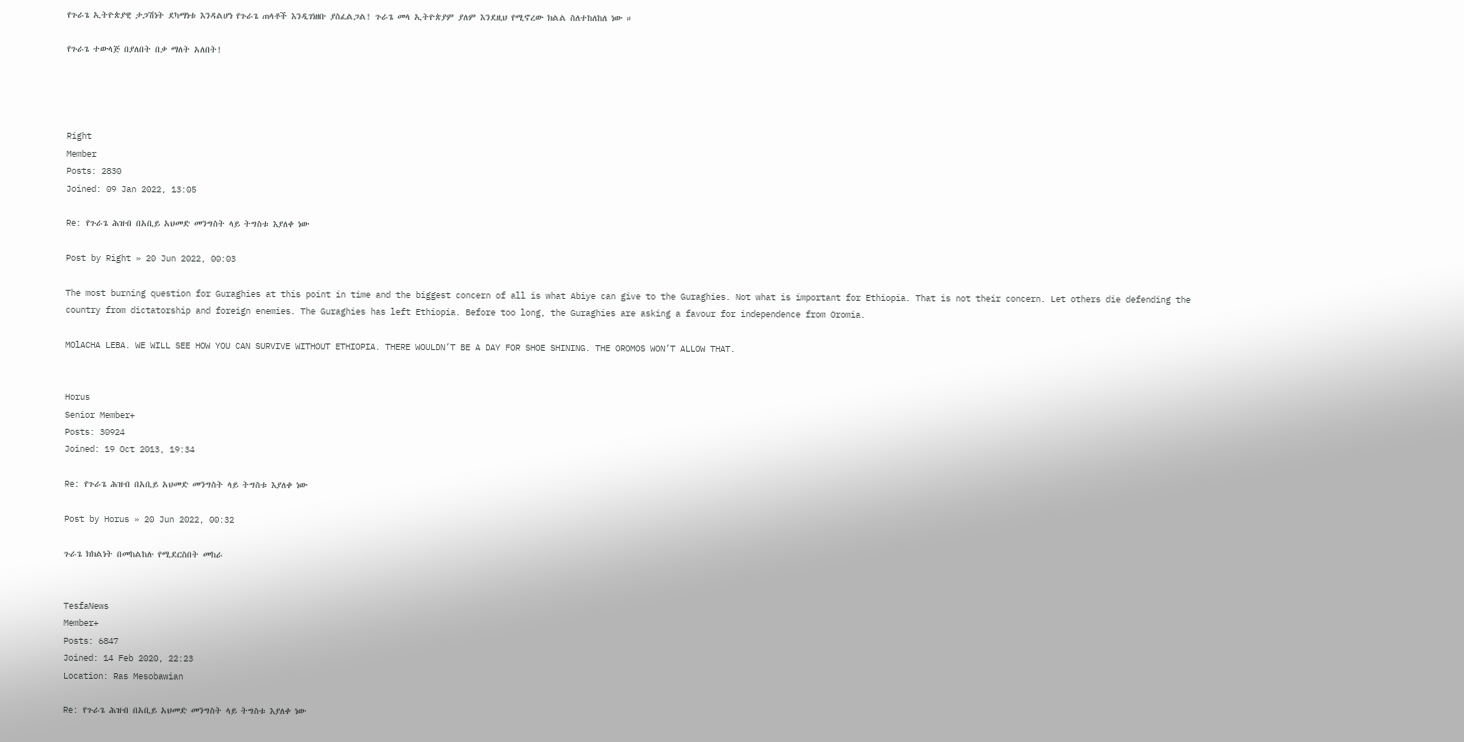የጉራጌ ኢትዮጵያዊ ታጋሽነት ደካማነቱ እንዳልሆነ የጉራጌ ጠላቶች እንዲገነዘቡ ያስፈልጋል! ጉራጌ መላ ኢትዮጵያም ያለም እንደዚህ የሚኖረው ክልል ስለተከለከለ ነው ።

የጉራጌ ተውላጅ በያለበት በቃ ማለት አለበት!




Right
Member
Posts: 2830
Joined: 09 Jan 2022, 13:05

Re: የጉራጌ ሕዝብ በአቢይ አህመድ መንግስት ላይ ትግስቱ እያለቀ ነው

Post by Right » 20 Jun 2022, 00:03

The most burning question for Guraghies at this point in time and the biggest concern of all is what Abiye can give to the Guraghies. Not what is important for Ethiopia. That is not their concern. Let others die defending the country from dictatorship and foreign enemies. The Guraghies has left Ethiopia. Before too long, the Guraghies are asking a favour for independence from Oromia.

MOlACHA LEBA. WE WILL SEE HOW YOU CAN SURVIVE WITHOUT ETHIOPIA. THERE WOULDN’T BE A DAY FOR SHOE SHINING. THE OROMOS WON’T ALLOW THAT.


Horus
Senior Member+
Posts: 30924
Joined: 19 Oct 2013, 19:34

Re: የጉራጌ ሕዝብ በአቢይ አህመድ መንግስት ላይ ትግስቱ እያለቀ ነው

Post by Horus » 20 Jun 2022, 00:32

ጉራጌ ክክልነት በመከልከሉ የሚደርስበት መከራ


TesfaNews
Member+
Posts: 6847
Joined: 14 Feb 2020, 22:23
Location: Ras Mesobawian

Re: የጉራጌ ሕዝብ በአቢይ አህመድ መንግስት ላይ ትግስቱ እያለቀ ነው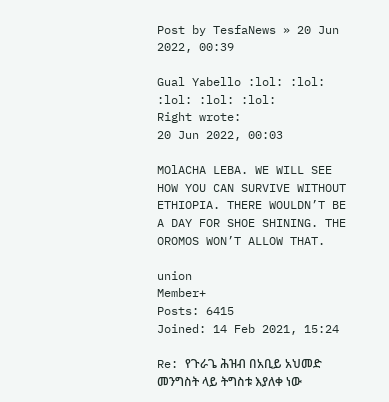Post by TesfaNews » 20 Jun 2022, 00:39

Gual Yabello :lol: :lol: :lol: :lol: :lol:
Right wrote:
20 Jun 2022, 00:03

MOlACHA LEBA. WE WILL SEE HOW YOU CAN SURVIVE WITHOUT ETHIOPIA. THERE WOULDN’T BE A DAY FOR SHOE SHINING. THE OROMOS WON’T ALLOW THAT.

union
Member+
Posts: 6415
Joined: 14 Feb 2021, 15:24

Re: የጉራጌ ሕዝብ በአቢይ አህመድ መንግስት ላይ ትግስቱ እያለቀ ነው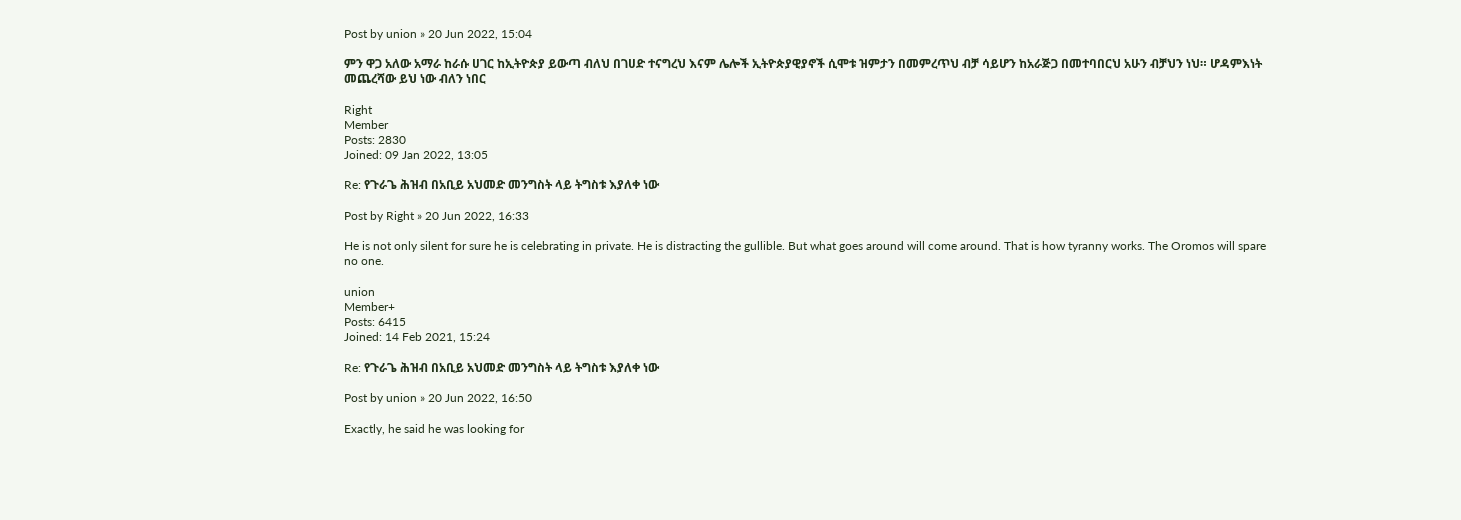Post by union » 20 Jun 2022, 15:04

ምን ዋጋ አለው አማራ ከራሱ ሀገር ከኢትዮጵያ ይውጣ ብለህ በገሀድ ተናግረህ እናም ሌሎች ኢትዮጵያዊያኖች ሲሞቱ ዝምታን በመምረጥህ ብቻ ሳይሆን ከአራጅጋ በመተባበርህ አሁን ብቻህን ነህ። ሆዳምእነት መጨረሻው ይህ ነው ብለን ነበር

Right
Member
Posts: 2830
Joined: 09 Jan 2022, 13:05

Re: የጉራጌ ሕዝብ በአቢይ አህመድ መንግስት ላይ ትግስቱ እያለቀ ነው

Post by Right » 20 Jun 2022, 16:33

He is not only silent for sure he is celebrating in private. He is distracting the gullible. But what goes around will come around. That is how tyranny works. The Oromos will spare no one.

union
Member+
Posts: 6415
Joined: 14 Feb 2021, 15:24

Re: የጉራጌ ሕዝብ በአቢይ አህመድ መንግስት ላይ ትግስቱ እያለቀ ነው

Post by union » 20 Jun 2022, 16:50

Exactly, he said he was looking for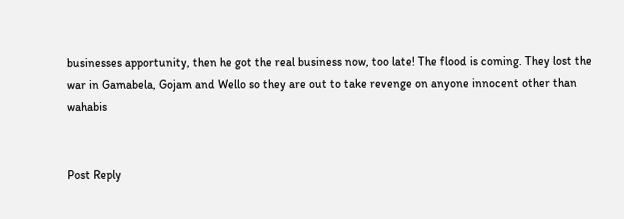businesses apportunity, then he got the real business now, too late! The flood is coming. They lost the war in Gamabela, Gojam and Wello so they are out to take revenge on anyone innocent other than wahabis


Post Reply